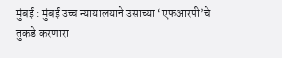मुंबई : मुंबई उच्च न्यायालयाने उसाच्या ‘एफआरपी’चे तुकडे करणारा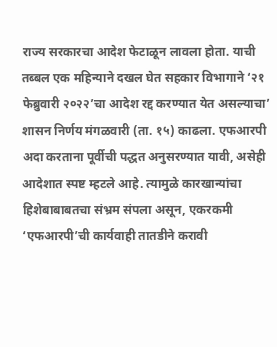राज्य सरकारचा आदेश फेटाळून लावला होता. याची तब्बल एक महिन्याने दखल घेत सहकार विभागाने ‘२१ फेब्रुवारी २०२२’चा आदेश रद्द करण्यात येत असल्याचा’ शासन निर्णय मंगळवारी (ता. १५) काढला. एफआरपी अदा करताना पूर्वीची पद्धत अनुसरण्यात यावी, असेही आदेशात स्पष्ट म्हटले आहे. त्यामुळे कारखान्यांचा हिशेबाबाबतचा संभ्रम संपला असून, एकरकमी ‘एफआरपी’ची कार्यवाही तातडीने करावी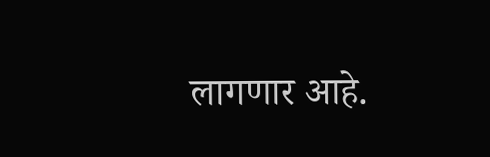लागणार आहे.